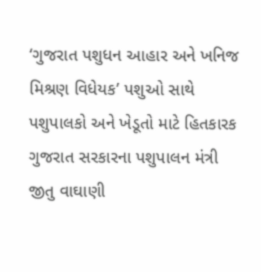‘ગુજરાત પશુધન આહાર અને ખનિજ મિશ્રણ વિધેયક’ પશુઓ સાથે પશુપાલકો અને ખેડૂતો માટે હિતકારક
ગુજરાત સરકારના પશુપાલન મંત્રી જીતુ વાઘાણી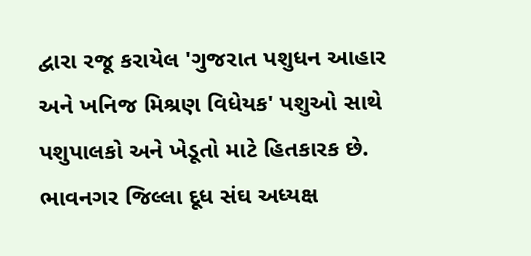દ્વારા રજૂ કરાયેલ 'ગુજરાત પશુધન આહાર અને ખનિજ મિશ્રણ વિધેયક' પશુઓ સાથે પશુપાલકો અને ખેડૂતો માટે હિતકારક છે. ભાવનગર જિલ્લા દૂધ સંઘ અધ્યક્ષ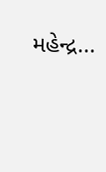મહેન્દ્ર...